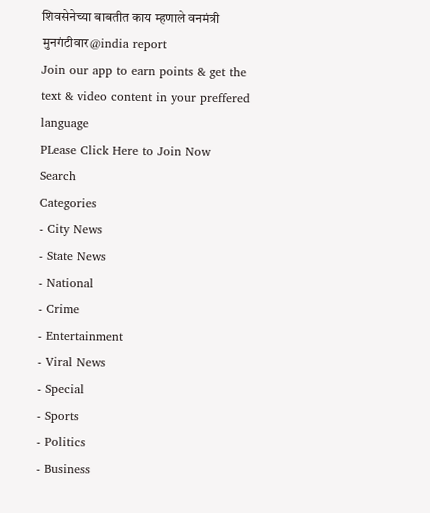शिवसेनेच्या बाबतीत काय म्हणाले वनमंत्री मुनगंटीवार@india report
Join our app to earn points & get the text & video content in your preffered language
PLease Click Here to Join Now
Search
Categories
- City News
- State News
- National
- Crime
- Entertainment
- Viral News
- Special
- Sports
- Politics
- Business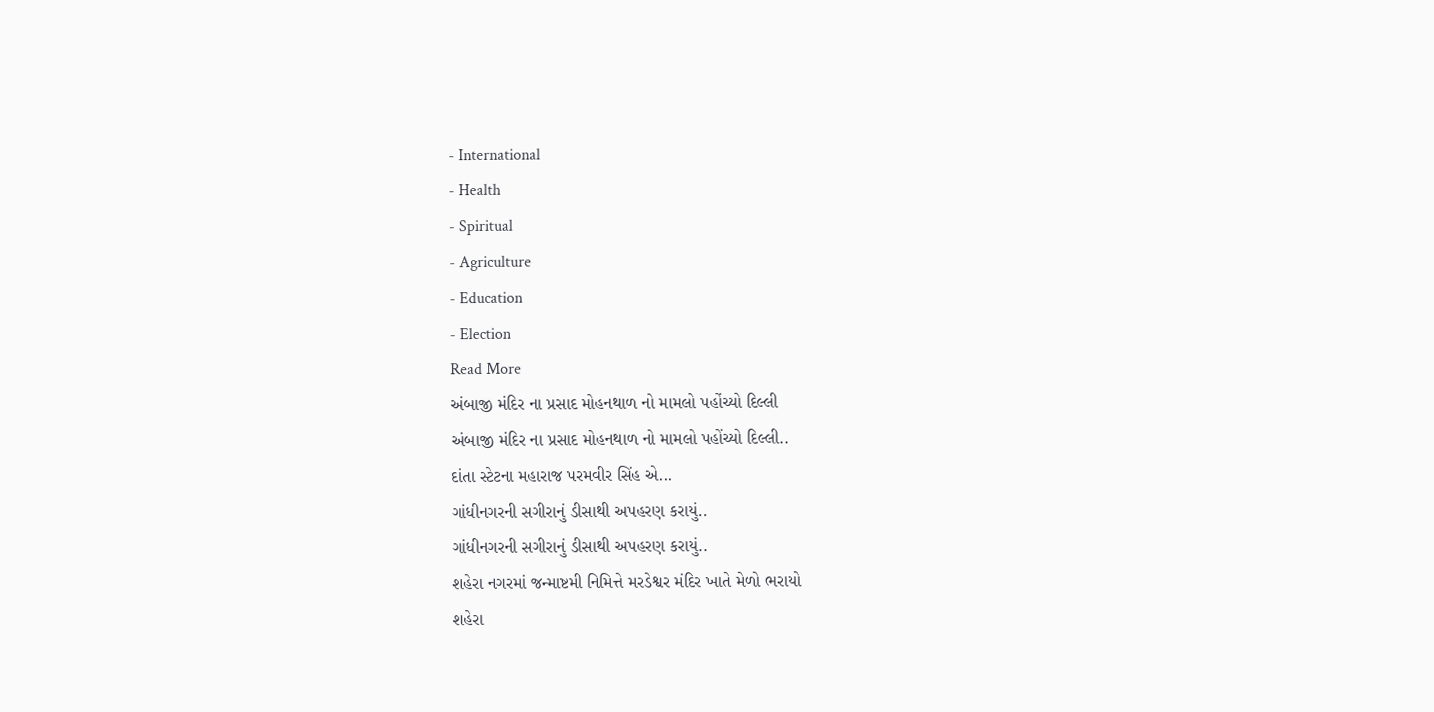- International
- Health
- Spiritual
- Agriculture
- Education
- Election
Read More
અંબાજી મંદિર ના પ્રસાદ મોહનથાળ નો મામલો પહોંચ્યો દિલ્લી
અંબાજી મંદિર ના પ્રસાદ મોહનથાળ નો મામલો પહોંચ્યો દિલ્લી..
દાંતા સ્ટેટના મહારાજ પરમવીર સિંહ એ...
ગાંધીનગરની સગીરાનું ડીસાથી અપહરણ કરાયું..
ગાંધીનગરની સગીરાનું ડીસાથી અપહરણ કરાયું..
શહેરા નગરમાં જન્માષ્ટમી નિમિત્તે મરડેશ્વર મંદિર ખાતે મેળો ભરાયો
શહેરા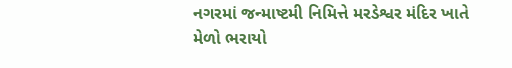નગરમાં જન્માષ્ટમી નિમિત્તે મરડેશ્વર મંદિર ખાતે મેળો ભરાયો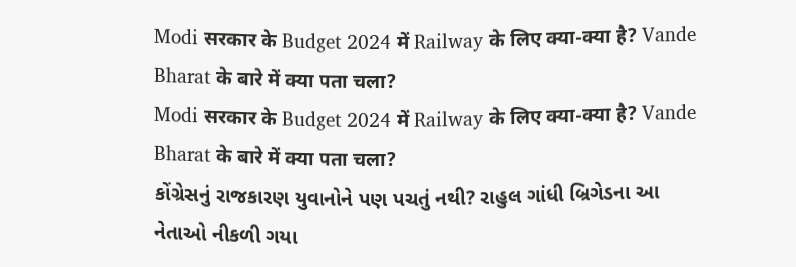Modi सरकार के Budget 2024 में Railway के लिए क्या-क्या है? Vande Bharat के बारे में क्या पता चला?
Modi सरकार के Budget 2024 में Railway के लिए क्या-क्या है? Vande Bharat के बारे में क्या पता चला?
કોંગ્રેસનું રાજકારણ યુવાનોને પણ પચતું નથી? રાહુલ ગાંધી બ્રિગેડના આ નેતાઓ નીકળી ગયા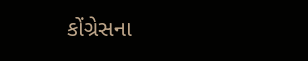કોંગ્રેસના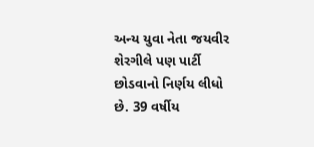અન્ય યુવા નેતા જયવીર શેરગીલે પણ પાર્ટી છોડવાનો નિર્ણય લીધો છે. 39 વર્ષીય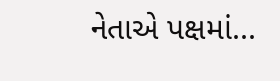નેતાએ પક્ષમાં...